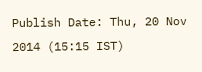Publish Date: Thu, 20 Nov 2014 (15:15 IST)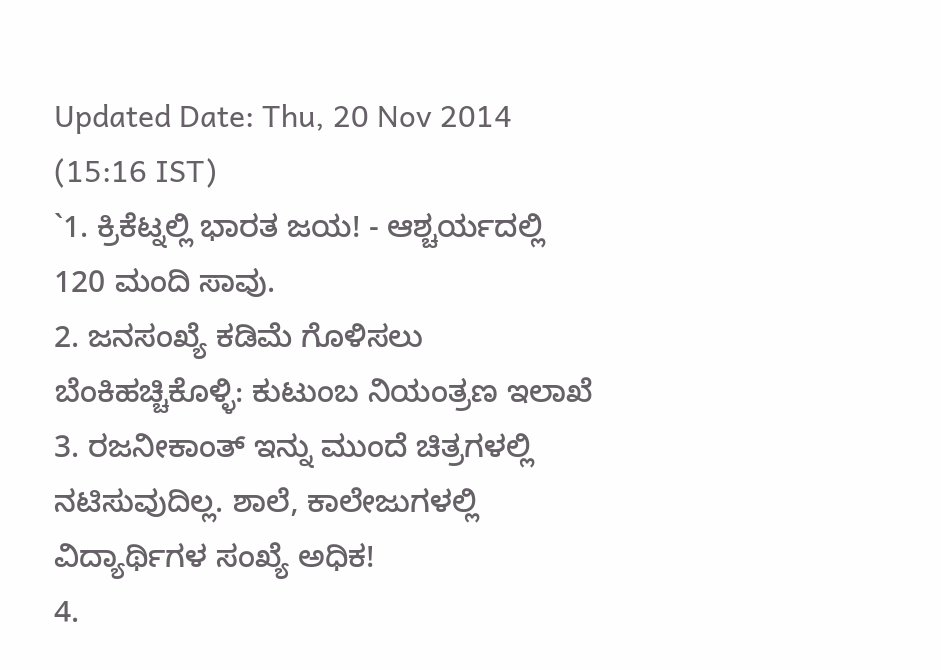Updated Date: Thu, 20 Nov 2014 (15:16 IST)
`1. ಕ್ರಿಕೆಟ್ನಲ್ಲಿ ಭಾರತ ಜಯ! - ಆಶ್ಚರ್ಯದಲ್ಲಿ 120 ಮಂದಿ ಸಾವು.
2. ಜನಸಂಖ್ಯೆ ಕಡಿಮೆ ಗೊಳಿಸಲು ಬೆಂಕಿಹಚ್ಚಿಕೊಳ್ಳಿ: ಕುಟುಂಬ ನಿಯಂತ್ರಣ ಇಲಾಖೆ
3. ರಜನೀಕಾಂತ್ ಇನ್ನು ಮುಂದೆ ಚಿತ್ರಗಳಲ್ಲಿ ನಟಿಸುವುದಿಲ್ಲ. ಶಾಲೆ, ಕಾಲೇಜುಗಳಲ್ಲಿ ವಿದ್ಯಾರ್ಥಿಗಳ ಸಂಖ್ಯೆ ಅಧಿಕ!
4.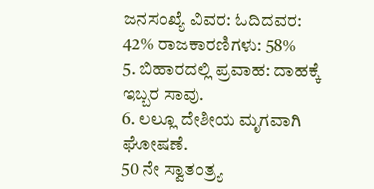ಜನಸಂಖ್ಯೆ ವಿವರ: ಓದಿದವರ: 42% ರಾಜಕಾರಣಿಗಳು: 58%
5. ಬಿಹಾರದಲ್ಲಿ ಪ್ರವಾಹ: ದಾಹಕ್ಕೆ ಇಬ್ಬರ ಸಾವು.
6. ಲಲ್ಲೂ ದೇಶೀಯ ಮೃಗವಾಗಿ ಘೋಷಣೆ.
50 ನೇ ಸ್ವಾತಂತ್ರ್ಯ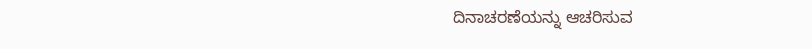ದಿನಾಚರಣೆಯನ್ನು ಆಚರಿಸುವ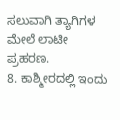ಸಲುವಾಗಿ ತ್ಯಾಗಿಗಳ ಮೇಲೆ ಲಾಟೀ ಪ್ರಹರಣ.
8. ಕಾಶ್ಮೀರದಲ್ಲಿ ಇಂದು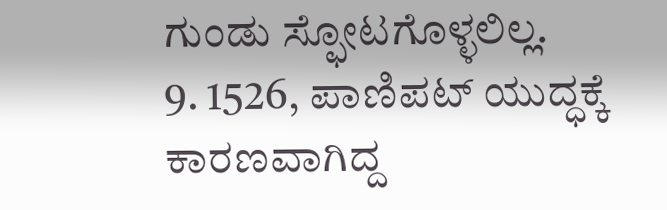ಗುಂಡು ಸ್ಫೋಟಗೊಳ್ಳಲಿಲ್ಲ.
9. 1526, ಪಾಣಿಪಟ್ ಯುದ್ಧಕ್ಕೆ ಕಾರಣವಾಗಿದ್ದ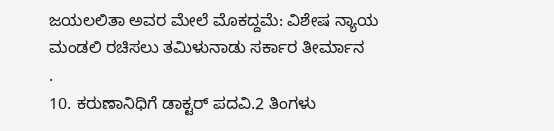ಜಯಲಲಿತಾ ಅವರ ಮೇಲೆ ಮೊಕದ್ದಮೆ: ವಿಶೇಷ ನ್ಯಾಯ ಮಂಡಲಿ ರಚಿಸಲು ತಮಿಳುನಾಡು ಸರ್ಕಾರ ತೀರ್ಮಾನ
.
10. ಕರುಣಾನಿಧಿಗೆ ಡಾಕ್ಟರ್ ಪದವಿ.2 ತಿಂಗಳು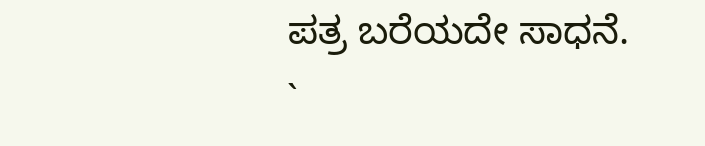ಪತ್ರ ಬರೆಯದೇ ಸಾಧನೆ.
`